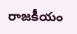రాజకీయం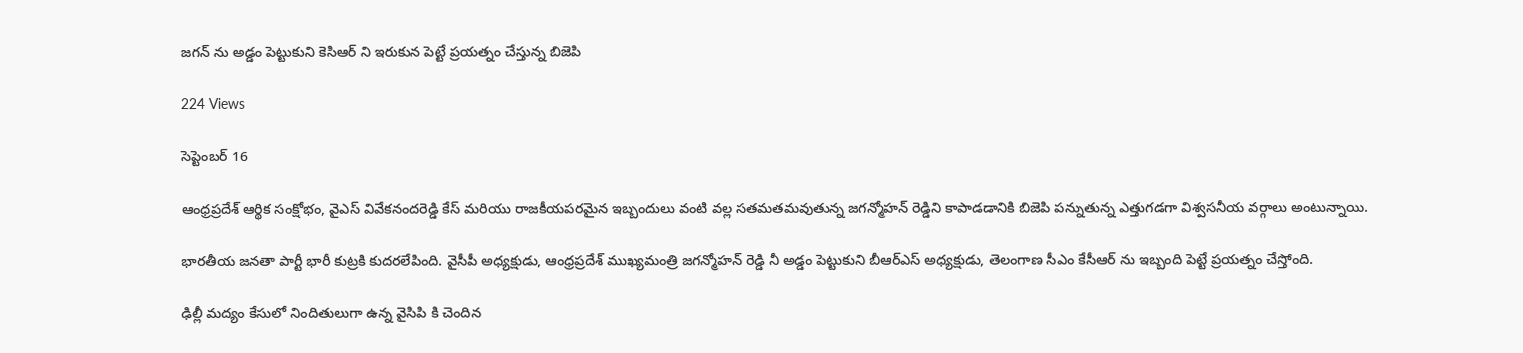జగన్ ను అడ్డం పెట్టుకుని కెసిఆర్ ని ఇరుకున పెట్టే ప్రయత్నం చేస్తున్న బిజెపి

224 Views

సెప్టెంబర్ 16

ఆంధ్రప్రదేశ్ ఆర్థిక సంక్షోభం, వైఎస్ వివేకనందరెడ్డి కేస్ మరియు రాజకీయపరమైన ఇబ్బందులు వంటి వల్ల సతమతమవుతున్న జగన్మోహన్ రెడ్డిని కాపాడడానికి బిజెపి పన్నుతున్న ఎత్తుగడగా విశ్వసనీయ వర్గాలు అంటున్నాయి.

భారతీయ జనతా పార్టీ భారీ కుట్రకి కుదరలేపింది. వైసీపీ అధ్యక్షుడు, ఆంధ్రప్రదేశ్ ముఖ్యమంత్రి జగన్మోహన్ రెడ్డి నీ అడ్డం పెట్టుకుని బీఆర్ఎస్ అధ్యక్షుడు, తెలంగాణ సీఎం కేసీఆర్ ను ఇబ్బంది పెట్టే ప్రయత్నం చేస్తోంది.

ఢిల్లీ మద్యం కేసులో నిందితులుగా ఉన్న వైసిపి కి చెందిన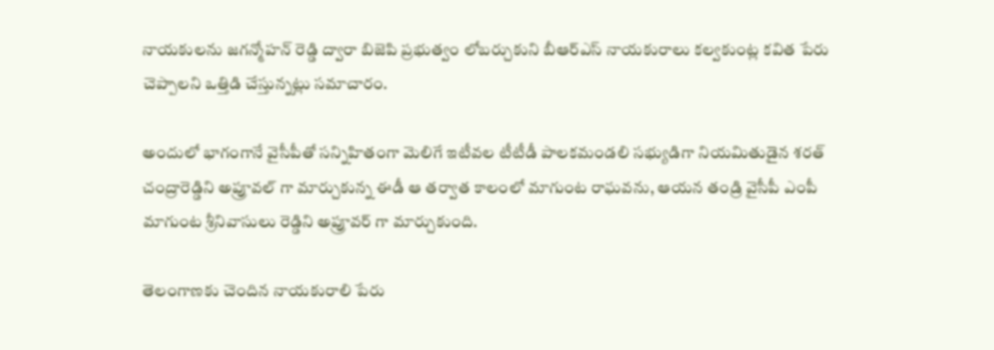నాయకులను జగన్మోహన్ రెడ్డి ద్వారా బిజెపి ప్రభుత్వం లోబర్చుకుని బీఆర్ఎస్ నాయకురాలు కల్వకుంట్ల కవిత పేరు చెప్పాలని ఒత్తిడి చేస్తున్నట్లు సమాచారం.

అందులో భాగంగానే వైసీపీతో సన్నిహితంగా మెలిగే ఇటీవల టీటీడీ పాలకమండలి సభ్యుడిగా నియమితుడైన శరత్ చంద్రారెడ్డిని అప్రూవల్ గా మార్చుకున్న ఈడీ ఆ తర్వాత కాలంలో మాగుంట రాఘవను, ఆయన తండ్రి వైసీపీ ఎంపీ మాగుంట శ్రీనివాసులు రెడ్డిని అప్రూవర్ గా మార్చుకుంది.

తెలంగాణకు చెందిన నాయకురాలి పేరు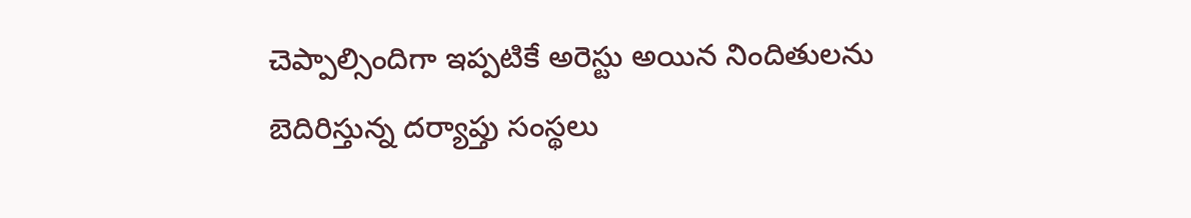చెప్పాల్సిందిగా ఇప్పటికే అరెస్టు అయిన నిందితులను బెదిరిస్తున్న దర్యాప్తు సంస్థలు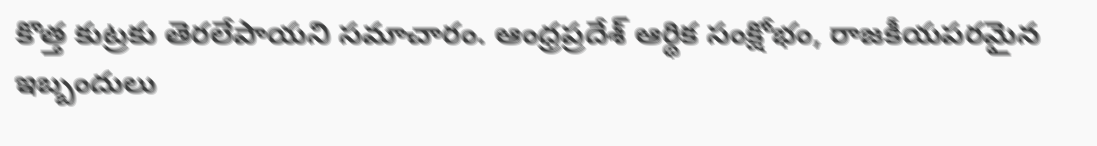కొత్త కుట్రకు తెరలేపాయని సమాచారం. ఆంధ్రప్రదేశ్ ఆర్థిక సంక్షోభం, రాజకీయపరమైన ఇబ్బందులు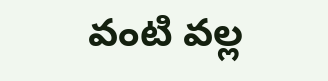వంటి వల్ల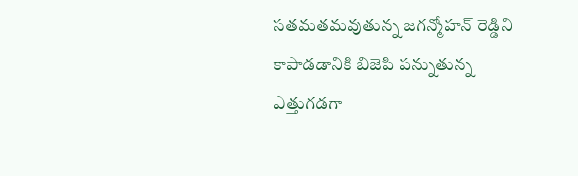సతమతమవుతున్న జగన్మోహన్ రెడ్డిని కాపాడడానికి బిజెపి పన్నుతున్న ఎత్తుగడగా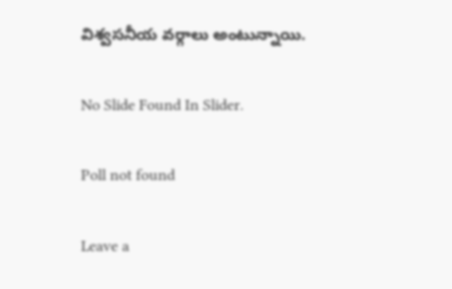విశ్వసనీయ వర్గాలు అంటున్నాయి.

No Slide Found In Slider.

Poll not found

Leave a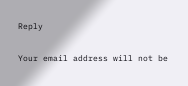Reply

Your email address will not be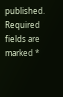published. Required fields are marked *